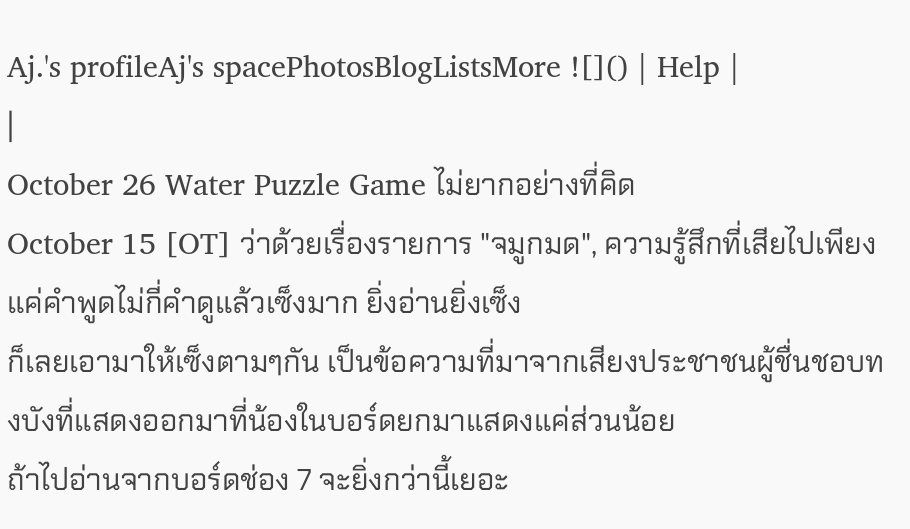Aj.'s profileAj's spacePhotosBlogListsMore ![]() | Help |
|
October 26 Water Puzzle Game ไม่ยากอย่างที่คิด
October 15 [OT] ว่าด้วยเรื่องรายการ "จมูกมด", ความรู้สึกที่เสียไปเพียงแค่คำพูดไม่กี่คำดูแล้วเซ็งมาก ยิ่งอ่านยิ่งเซ็ง
ก็เลยเอามาให้เซ็งตามๆกัน เป็นข้อความที่มาจากเสียงประชาชนผู้ชื่นชอบทงบังที่แสดงออกมาที่น้องในบอร์ดยกมาแสดงแค่ส่วนน้อย
ถ้าไปอ่านจากบอร์ดช่อง 7 จะยิ่งกว่านี้เยอะ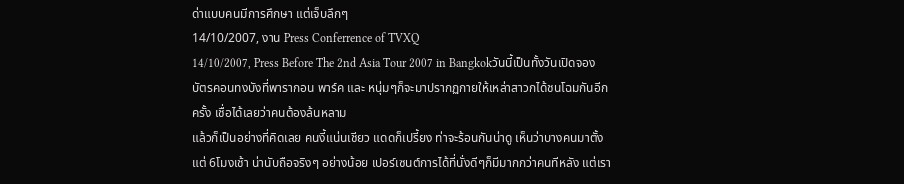ด่าแบบคนมีการศึกษา แต่เจ็บลึกๆ
14/10/2007, งาน Press Conferrence of TVXQ
14/10/2007, Press Before The 2nd Asia Tour 2007 in Bangkokวันนี้เป็นทั้งวันเปิดจองบัตรคอนทงบังที่พารากอน พาร์ค และ หนุ่มๆก็จะมาปรากฏกายให้เหล่าสาวกได้ชนโฉมกันอีกครั้ง เชื่อได้เลยว่าคนต้องล้นหลาม
แล้วก็เป็นอย่างที่คิดเลย คนงี้แน่นเชียว แดดก็เปรี้ยง ท่าจะร้อนกันน่าดู เห็นว่าบางคนมาตั้งแต่ 6โมงเช้า น่านับถือจริงๆ อย่างน้อย เปอร์เซนต์การได้ที่นั่งดีๆก็มีมากกว่าคนทีหลัง แต่เรา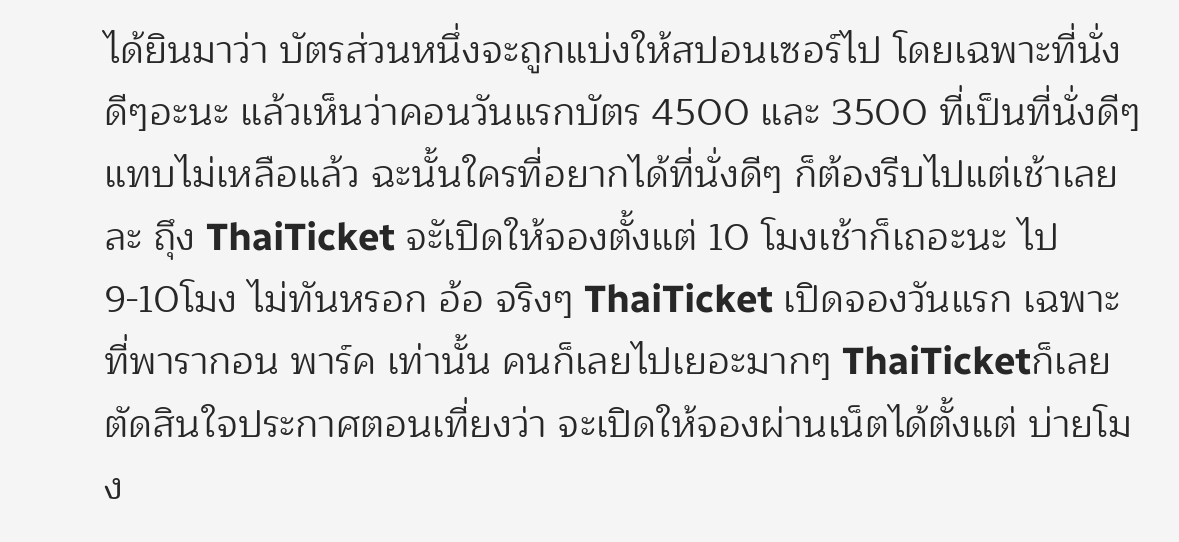ได้ยินมาว่า บัตรส่วนหนึ่งจะถูกแบ่งให้สปอนเซอร์ไป โดยเฉพาะที่นั่งดีๆอะนะ แล้วเห็นว่าคอนวันแรกบัตร 4500 และ 3500 ที่เป็นที่นั่งดีๆแทบไม่เหลือแล้ว ฉะนั้นใครที่อยากได้ที่นั่งดีๆ ก็ต้องรีบไปแต่เช้าเลยละ ถึุง ThaiTicket จะัเปิดให้จองตั้งแต่ 10 โมงเช้าก็เถอะนะ ไป 9-10โมง ไม่ทันหรอก อ้อ จริงๆ ThaiTicket เปิดจองวันแรก เฉพาะที่พารากอน พาร์ค เท่านั้น คนก็เลยไปเยอะมากๆ ThaiTicketก็เลยตัดสินใจประกาศตอนเที่ยงว่า จะเปิดให้จองผ่านเน็ตได้ตั้งแต่ บ่ายโมง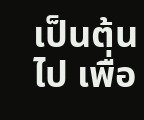เป็นต้นไป เพื่อ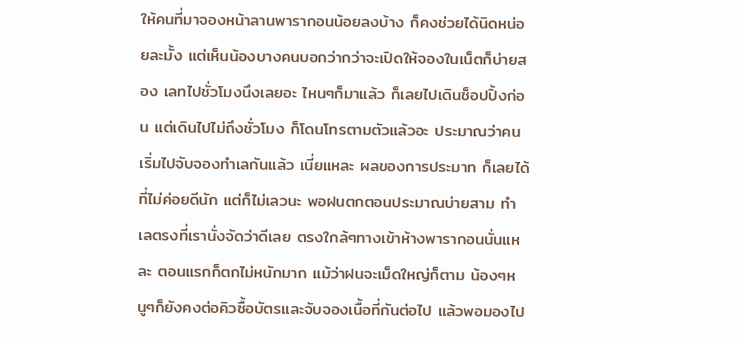ให้คนที่มาจองหน้าลานพารากอนน้อยลงบ้าง ก็คงช่วยได้นิดหน่อยละมั้ง แต่เห็นน้องบางคนบอกว่ากว่าจะเปิดให้จองในเน็ตก็บ่ายสอง เลทไปชั่วโมงนึงเลยอะ ไหนๆก็มาแล้ว ก็เลยไปเดินช็อปปิ้งก่อน แต่เดินไปไม่ถึงชั่วโมง ก็โดนโทรตามตัวแล้วอะ ประมาณว่าคนเริ่มไปจับจองทำเลกันแล้ว เนี่ยแหละ ผลของการประมาท ก็เลยได้ที่ไม่ค่อยดีนัก แต่ก็ไม่เลวนะ พอฝนตกตอนประมาณบ่ายสาม ทำเลตรงที่เรานั่งจัดว่าดีเลย ตรงใกล้ๆทางเข้าห้างพารากอนนั่นแหละ ตอนแรกก็ตกไม่หนักมาก แม้ว่าฝนจะเม็ดใหญ่ก็ตาม น้องๆหนูๆก็ยังคงต่อคิวซื้อบัตรและจับจองเนื้อที่กันต่อไป แล้วพอมองไป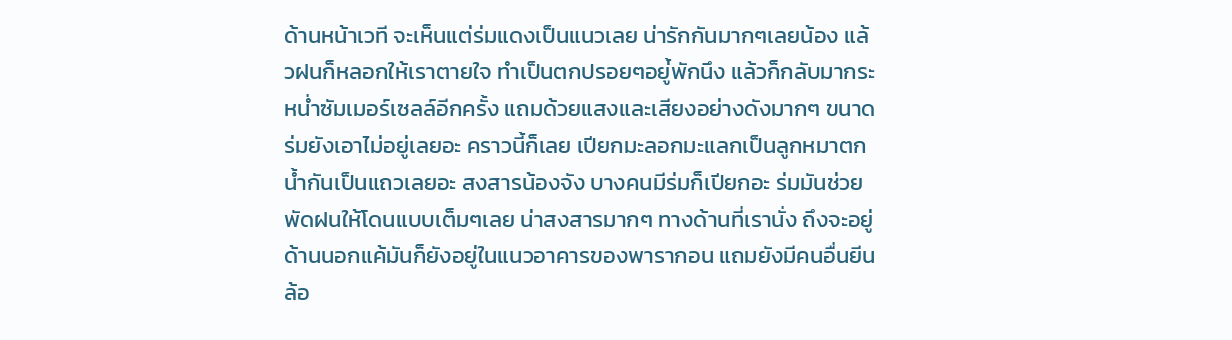ด้านหน้าเวที จะเห็นแต่ร่มแดงเป็นแนวเลย น่ารักกันมากๆเลยน้อง แล้วฝนก็หลอกให้เราตายใจ ทำเป็นตกปรอยๆอยู่้พักนึง แล้วก็กลับมากระหน่ำซัมเมอร์เซลล์อีกครั้ง แถมด้วยแสงและเสียงอย่างดังมากๆ ขนาดร่มยังเอาไม่อยู่เลยอะ คราวนี้ก็เลย เปียกมะลอกมะแลกเป็นลูกหมาตกน้ำกันเป็นแถวเลยอะ สงสารน้องจัง บางคนมีร่มก็เปียกอะ ร่มมันช่วยพัดฝนให้โดนแบบเต็มๆเลย น่าสงสารมากๆ ทางด้านที่เรานั่ง ถึงจะอยู่ด้านนอกแค้มันก็ยังอยู่ในแนวอาคารของพารากอน แถมยังมีคนอื่นยีนล้อ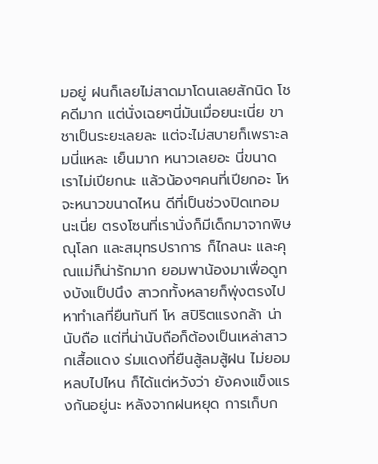มอยู่ ฝนก็เลยไม่สาดมาโดนเลยสักนิด โชคดีมาก แต่นั่งเฉยๆนี่มันเมื่อยนะเนี่ย ขาชาเป็นระยะเลยละ แต่จะไม่สบายก็เพราะลมนี่แหละ เย็นมาก หนาวเลยอะ นี่ขนาดเราไม่เปียกนะ แล้วน้องๆคนที่เปียกอะ โห จะหนาวขนาดไหน ดีที่เป็นช่วงปิดเทอมนะเนี่ย ตรงโซนที่เรานั่งก็มีเด็กมาจากพิษณุโลก และสมุทรปราการ ก็ไกลนะ และคุณแม่ก็น่ารักมาก ยอมพาน้องมาเพื่อดูทงบังแป็ปนึง สาวกทั้งหลายก็พุ่งตรงไปหาทำเลที่ยืนทันที โห สปิริตแรงกล้า น่านับถือ แต่ที่น่านับถือก็ต้องเป็นเหล่าสาวกเสื้อแดง ร่มแดงที่ยืนสู้ลมสู้ฝน ไม่ยอมหลบไปไหน ก็ได้แต่หวังว่า ยังคงแข็งแรงกันอยู่นะ หลังจากฝนหยุด การเก็บก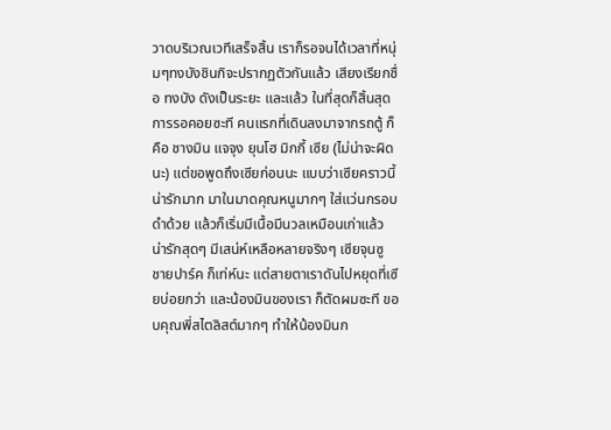วาดบริเวณเวทีเสร็จสิ้น เราก็รอจนได้เวลาที่หนุ่มๆทงบังชินกิจะปรากฏตัวกันแล้ว เสียงเรียกชื่อ ทงบัง ดังเป็นระยะ และแล้ว ในที่สุดก็สิ้นสุดการรอคอยซะที คนแรกที่เดินลงมาจากรถตู้ ก็คือ ชางมิน แจจุง ยุนโฮ มิกกี้ เซีย (ไม่น่าจะผิดนะ) แต่ขอพูดถึงเซียก่อนนะ แบบว่าเซียคราวนี้ น่ารักมาก มาในมาดคุณหนูมากๆ ใส่แว่นกรอบดำด้วย แล้วก็เริ่มมีเนื้อมีนวลเหมือนเก่าแล้ว น่ารักสุดๆ มีเสน่ห์เหลือหลายจริงๆ เซียจุนซู ชายปาร์ค ก็เท่ห์นะ แต่สายตาเราดันไปหยุดที่เซียบ่อยกว่า และน้องมินของเรา ก็ตัดผมซะที ขอบคุณพี่สไตลิสต์มากๆ ทำให้น้องมินก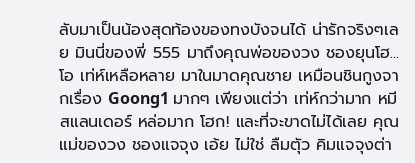ลับมาเป็นน้องสุดท้องของทงบังจนได้ น่ารักจริงๆเลย มินนี่ของพี่ 555 มาถึงคุณพ่อของวง ชองยุนโฮ... โอ เท่ห์เหลือหลาย มาในมาดคุณชาย เหมือนชินกูงจากเรื่อง Goong1 มากๆ เพียงแต่ว่า เท่ห์กว่ามาก หมีสแลนเดอร์ หล่อมาก โฮก! และที่จะขาดไม่ได้เลย คุณแม่ของวง ชองแจจุง เอ้ย ไม่ใช่ ลืมตัุว คิมแจจุงต่า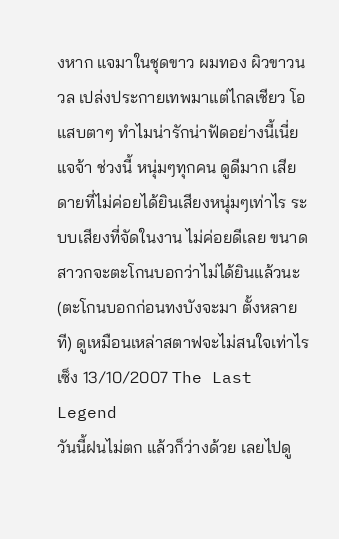งหาก แจมาในชุดขาว ผมทอง ผิวขาวนวล เปล่งประกายเทพมาแต่ไกลเชียว โอ แสบตาๆ ทำไมน่ารักน่าฟัดอย่างนี้เนี่ย แจจ้า ช่วงนี้ หนุ่มๆทุกคน ดูดีมาก เสียดายที่ไม่ค่อยได้ยินเสียงหนุ่มๆเท่าไร ระบบเสียงที่จัดในงาน ไม่ค่อยดีเลย ขนาดสาวกจะตะโกนบอกว่าไม่ได้ยินแล้วนะ (ตะโกนบอกก่อนทงบังจะมา ตั้งหลายที) ดูเหมือนเหล่าสตาฟจะไม่สนใจเท่าไร เซ็ง 13/10/2007 The Last Legend
วันนี้ฝนไม่ตก แล้วก็ว่างด้วย เลยไปดู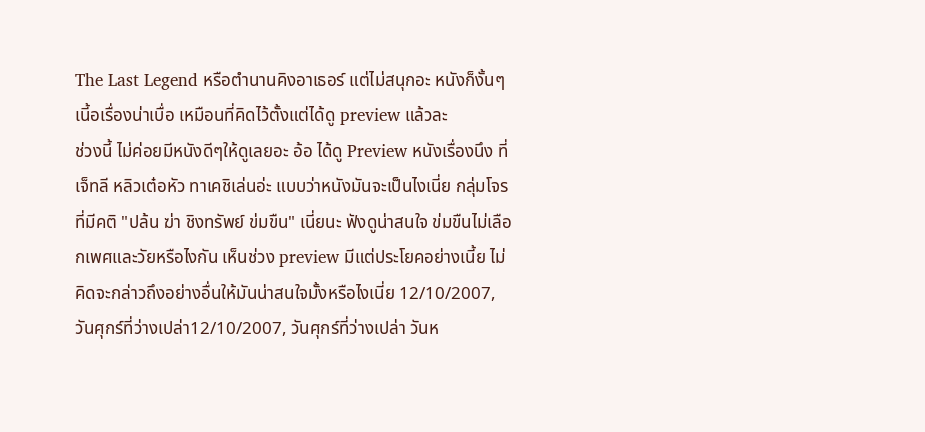The Last Legend หรือตำนานคิงอาเธอร์ แต่ไม่สนุกอะ หนังก็งั้นๆ เนี้อเรื่องน่าเบื่อ เหมือนที่คิดไว้ตั้งแต่ได้ดู preview แล้วละ
ช่วงนี้ ไม่ค่อยมีหนังดีๆให้ดูเลยอะ อ้อ ได้ดู Preview หนังเรื่องนึง ที่เจ็ทลี หลิวเต๋อหัว ทาเคชิเล่นอ่ะ แบบว่าหนังมันจะเป็นไงเนี่ย กลุ่มโจรที่มีคติ "ปล้น ฆ่า ชิงทรัพย์ ข่มขืน" เนี่ยนะ ฟังดูน่าสนใจ ข่มขืนไม่เลือกเพศและวัยหรือไงกัน เห็นช่วง preview มีแต่ประโยคอย่างเนี้ย ไม่คิดจะกล่าวถึงอย่างอื่นให้มันน่าสนใจมั้งหรือไงเนี่ย 12/10/2007, วันศุกร์ที่ว่างเปล่า12/10/2007, วันศุกร์ที่ว่างเปล่า วันห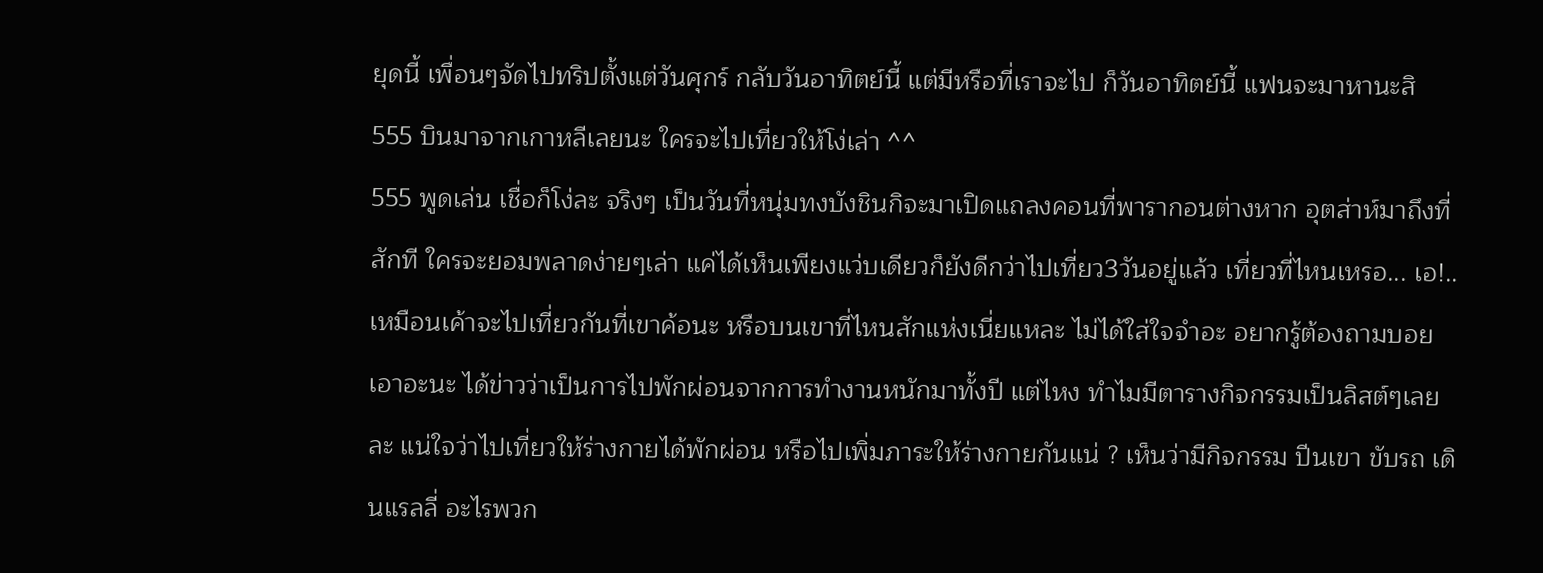ยุดนี้ เพื่อนๆจัดไปทริปตั้งแต่วันศุกร์ กลับวันอาทิตย์นี้ แต่มีหรือที่เราจะไป ก็วันอาทิตย์นี้ แฟนจะมาหานะสิ 555 บินมาจากเกาหลีเลยนะ ใครจะไปเที่ยวให้โง่เล่า ^^
555 พูดเล่น เชื่อก็โง่ละ จริงๆ เป็นวันที่หนุ่มทงบังชินกิจะมาเปิดแถลงคอนที่พารากอนต่างหาก อุตส่าห์มาถึงที่สักที ใครจะยอมพลาดง่ายๆเล่า แค่ได้เห็นเพียงแว่บเดียวก็ยังดีกว่าไปเที่ยว3วันอยู่แล้ว เที่ยวที่ไหนเหรอ... เอ!.. เหมือนเค้าจะไปเที่ยวกันที่เขาค้อนะ หรือบนเขาที่ไหนสักแห่งเนี่ยแหละ ไม่ได้ใส่ใจจำอะ อยากรู้ต้องถามบอยเอาอะนะ ได้ข่าวว่าเป็นการไปพักผ่อนจากการทำงานหนักมาทั้งปี แต่ไหง ทำไมมีตารางกิจกรรมเป็นลิสต์ๆเลยละ แน่ใจว่าไปเที่ยวให้ร่างกายได้พักผ่อน หรือไปเพิ่มภาระให้ร่างกายกันแน่ ? เห็นว่ามีกิจกรรม ปีนเขา ขับรถ เดินแรลลี่ อะไรพวก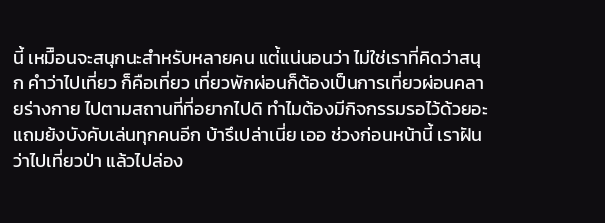นี้ เหมืิอนจะสนุกนะสำหรับหลายคน แต่้แน่นอนว่า ไม่ใช่เราที่คิดว่าสนุก คำว่าไปเที่ยว ก็คือเที่ยว เที่ยวพักผ่อนก็ต้องเป็นการเที่ยวผ่อนคลายร่างกาย ไปตามสถานที่ที่อยากไปดิ ทำไมต้องมีกิจกรรมรอไว้ด้วยอะ แถมย้งบังคับเล่นทุกคนอีก บ้ารึเปล่าเนี่ย เออ ช่วงก่อนหน้านี้ เราฝันว่าไปเที่ยวป่า แล้วไปล่อง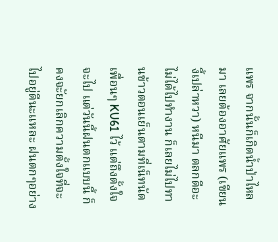แพร จากนั้นก็เกิดน้ำป่าไหลมา เลยต้องอาศัยแพร (เขียนงี้เปล่าหวา) หนีมา ตลกดีอะ
ไม่ได้ไปทำงาน ก็เลยไม่ไปทานข้าวตอนเย็นตามที่เน็ทนัดเพื่อนๆ KU61 ไว้ แต่ถึงตั้งใจจะไป แต่วันนี้ฝนตกแบบนี้ ก็คงจะัยกเลิกความตั้งใจที่จะไปอยู่ดีนะแหละ ฝนตกๆอย่าง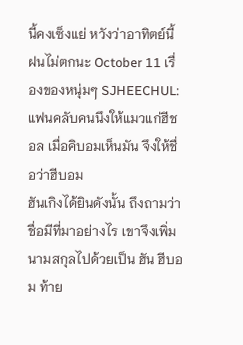นี้คงเซ็งแย่ หวังว่าอาทิตย์นี้ ฝนไม่ตกนะ October 11 เรื่องของหนุ่มๆ SJHEECHUL: แฟนคลับคนนึงให้แมวแก่ฮีชอล เมื่อคิบอมเห็นมัน จึงให้ชื่อว่าฮีบอม
ฮันเกิงได้ยินดังนั้น ถึงถามว่าชื่อมีที่มาอย่างไร เขาจึงเพิ่มนามสกุลไปด้วยเป็น ฮัน ฮีบอม ท้าย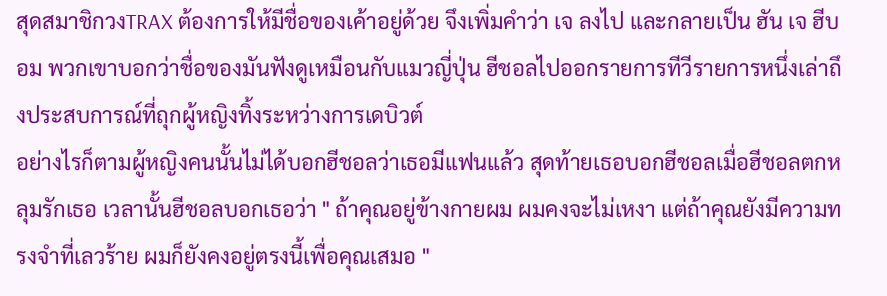สุดสมาชิกวงTRAX ต้องการให้มีชื่อของเค้าอยู่ด้วย จึงเพิ่มคำว่า เจ ลงไป และกลายเป็น ฮัน เจ ฮีบอม พวกเขาบอกว่าชื่อของมันฟังดูเหมือนกับแมวญี่ปุ่น ฮีชอลไปออกรายการทีวีรายการหนึ่งเล่าถึงประสบการณ์ที่ถุกผู้หญิงทิ้งระหว่างการเดบิวต์
อย่างไรก็ตามผู้หญิงคนนั้นไม่ได้บอกฮีชอลว่าเธอมีแฟนแล้ว สุดท้ายเธอบอกฮีชอลเมื่อฮีชอลตกหลุมรักเธอ เวลานั้นฮีชอลบอกเธอว่า " ถ้าคุณอยู่ข้างกายผม ผมคงจะไม่เหงา แต่ถ้าคุณยังมีความทรงจำที่เลวร้าย ผมก็ยังคงอยู่ตรงนี้เพื่อคุณเสมอ "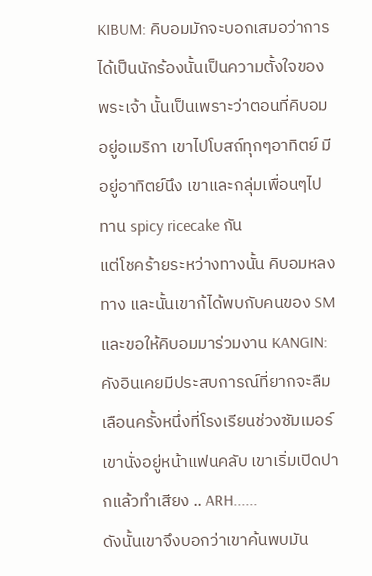KIBUM: คิบอมมักจะบอกเสมอว่าการได้เป็นนักร้องนั้นเป็นความตั้งใจของพระเจ้า นั้นเป็นเพราะว่าตอนที่คิบอมอยู่อเมริกา เขาไปโบสถ์ทุกๆอาทิตย์ มีอยู่อาทิตย์นึง เขาและกลุ่มเพื่อนๆไปทาน spicy ricecake กัน
แต่โชคร้ายระหว่างทางนั้น คิบอมหลงทาง และนั้นเขาก้ได้พบกับคนของ SM และขอให้คิบอมมาร่วมงาน KANGIN:คังอินเคยมีประสบการณ์ที่ยากจะลืมเลือนครั้งหนึ่งที่โรงเรียนช่วงซัมเมอร์ เขานั่งอยู่หน้าแฟนคลับ เขาเริ่มเปิดปากแล้วทำเสียง .. ARH......
ดังนั้นเขาจึงบอกว่าเขาค้นพบมัน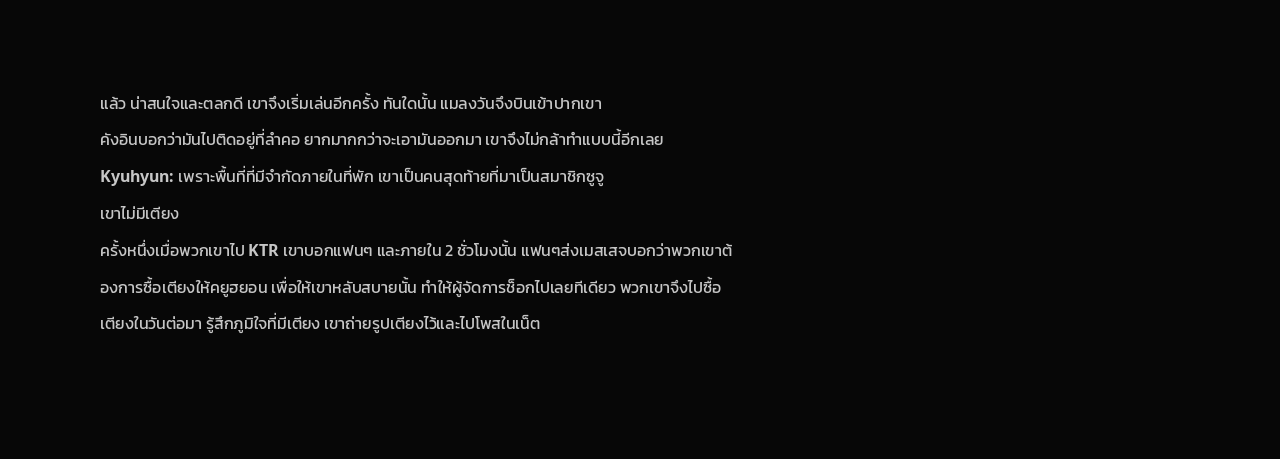แล้ว น่าสนใจและตลกดี เขาจึงเริ่มเล่นอีกครั้ง ทันใดนั้น แมลงวันจึงบินเข้าปากเขา
คังอินบอกว่ามันไปติดอยู่ที่ลำคอ ยากมากกว่าจะเอามันออกมา เขาจึงไม่กล้าทำแบบนี้อีกเลย
Kyuhyun: เพราะพื้นที่ที่มีจำกัดภายในที่พัก เขาเป็นคนสุดท้ายที่มาเป็นสมาชิกซูจู
เขาไม่มีเตียง
ครั้งหนึ่งเมื่อพวกเขาไป KTR เขาบอกแฟนๆ และภายใน 2 ชั่วโมงนั้น แฟนๆส่งเมสเสจบอกว่าพวกเขาต้องการซื้อเตียงให้คยูฮยอน เพื่อให้เขาหลับสบายนั้น ทำให้ผู้จัดการช็อกไปเลยทีเดียว พวกเขาจึงไปซื้อเตียงในวันต่อมา รู้สึกภูมิใจที่มีเตียง เขาถ่ายรูปเตียงไว้และไปโพสในเน็ต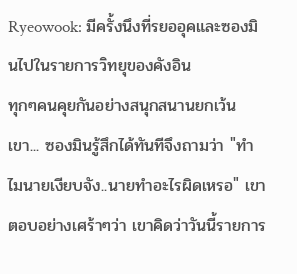Ryeowook: มีครั้งนึงที่รยออุคและซองมินไปในรายการวิทยุของคังอิน
ทุกๆคนคุยกันอย่างสนุกสนานยกเว้นเขา... ซองมินรู้สึกได้ทันทีจึงถามว่า "ทำไมนายเงียบจัง..นายทำอะไรผิดเหรอ" เขาตอบอย่างเศร้าๆว่า เขาคิดว่าวันนี้รายการ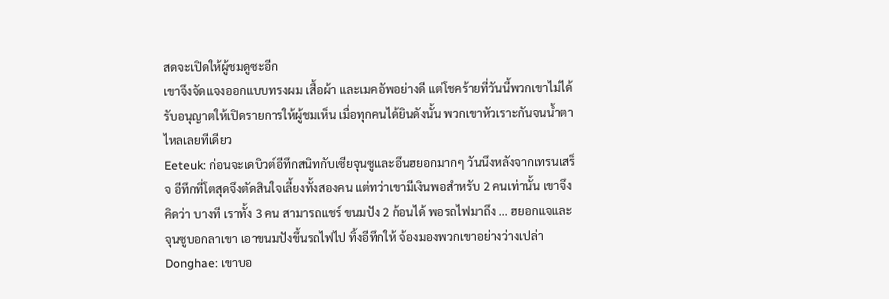สดจะเปิดให้ผู้ชมดูซะอีก
เขาจึงจัดแจงออกแบบทรงผม เสื้อผ้า และเมคอัพอย่างดี แต่โชคร้ายที่วันนี้พวกเขาไม่ได้รับอนุญาตให้เปิดรายการให้ผู้ชมเห็น เมื่อทุกคนได้ยินดังนั้น พวกเขาหัวเราะกันจนน้ำตาไหลเลยทีเดียว
Eeteuk: ก่อนจะเดบิวต์อีทึกสนิทกับเซียจุนซูและอึนฮยอกมากๆ วันนึงหลังจากเทรนเสร็จ อีทึกที่โตสุดจึงตัดสินใจเลี้ยงทั้งสองคน แต่ทว่าเขามีเงินพอสำหรับ 2 คนเท่านั้น เขาจึงคิดว่า บางที เราทั้ง 3 คน สามารถแชร์ ขนมปัง 2 ก้อนได้ พอรถไฟมาถึง ... ฮยอกแจและจุนซูบอกลาเขา เอาขนมปังขึ้นรถไฟไป ทิ้งอีทึกให้ จ้องมองพวกเขาอย่างว่างเปล่า Donghae: เขาบอ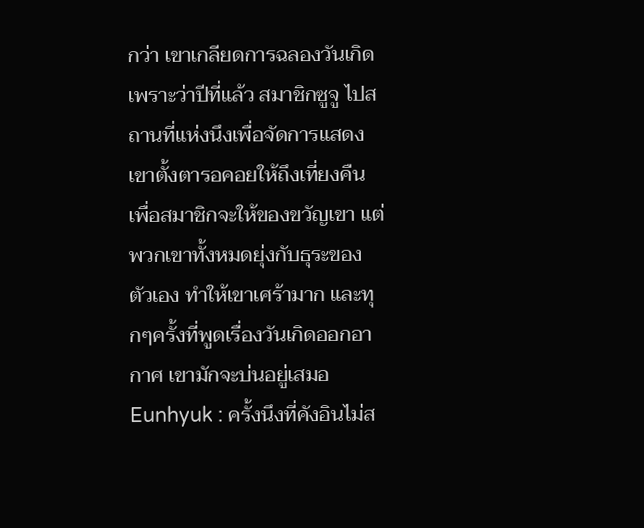กว่า เขาเกลียดการฉลองวันเกิด เพราะว่าปีที่แล้ว สมาชิกซูจู ไปสถานที่แห่งนึงเพื่อจัดการแสดง
เขาตั้งตารอคอยให้ถึงเที่ยงคืน เพื่อสมาชิกจะให้ของขวัญเขา แต่พวกเขาทั้งหมดยุ่งกับธุระของตัวเอง ทำให้เขาเศร้ามาก และทุกๆครั้งที่พูดเรื่องวันเกิดออกอากาศ เขามักจะบ่นอยู่เสมอ Eunhyuk : ครั้งนึงที่คังอินไม่ส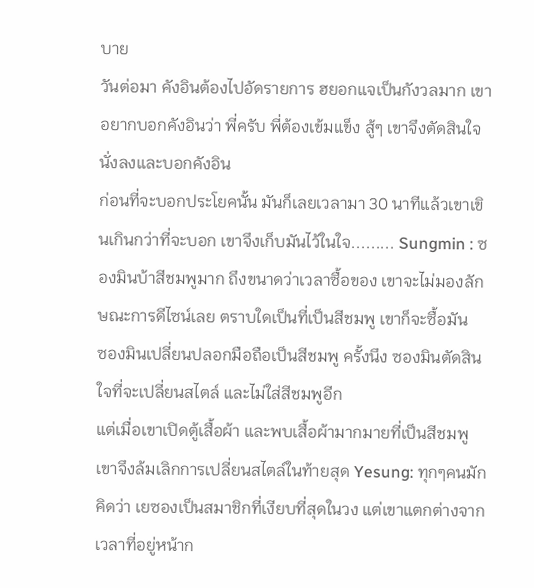บาย
วันต่อมา คังอินต้องไปอัดรายการ ฮยอกแจเป็นกังวลมาก เขาอยากบอกคังอินว่า พี่ครับ พี่ต้องเข้มแข็ง สู้ๆ เขาจึงตัดสินใจนั่งลงและบอกคังอิน
ก่อนที่จะบอกประโยคนั้น มันก็เลยเวลามา 30 นาทีแล้วเขาเขินเกินกว่าที่จะบอก เขาจึงเก็บมันไว้ในใจ......... Sungmin : ซองมินบ้าสีชมพูมาก ถึงขนาดว่าเวลาซื้อของ เขาจะไม่มองลักษณะการดีไซน์เลย ตราบใดเป็นที่เป็นสีชมพู เขาก็จะซื้อมัน
ซองมินเปลี่ยนปลอกมือถือเป็นสีชมพู ครั้งนึง ซองมินตัดสินใจที่จะเปลี่ยนสไตล์ และไม่ใส่สีชมพูอีก
แต่เมื่อเขาเปิดตู้เสื้อผ้า และพบเสื้อผ้ามากมายที่เป็นสีชมพู เขาจึงล้มเลิกการเปลี่ยนสไตล์ในท้ายสุด Yesung: ทุกๆคนมักคิดว่า เยซองเป็นสมาชิกที่เงียบที่สุดในวง แต่เขาแตกต่างจากเวลาที่อยู่หน้าก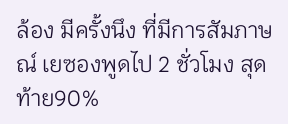ล้อง มีครั้งนึง ที่มีการสัมภาษณ์ เยซองพูดไป 2 ชั่วโมง สุดท้าย90%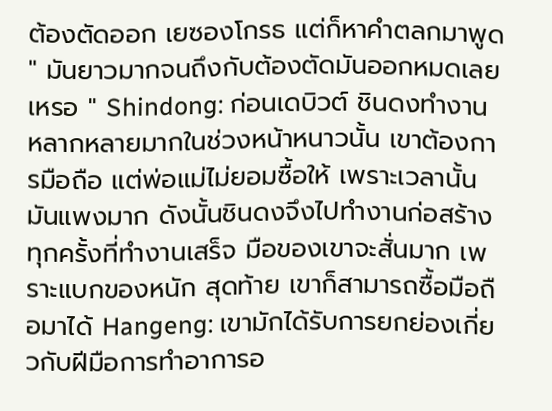ต้องตัดออก เยซองโกรธ แต่ก็หาคำตลกมาพูด " มันยาวมากจนถึงกับต้องตัดมันออกหมดเลยเหรอ " Shindong: ก่อนเดบิวต์ ชินดงทำงานหลากหลายมากในช่วงหน้าหนาวนั้น เขาต้องการมือถือ แต่พ่อแม่ไม่ยอมซื้อให้ เพราะเวลานั้นมันแพงมาก ดังนั้นชินดงจึงไปทำงานก่อสร้าง ทุกครั้งที่ทำงานเสร็จ มือของเขาจะสั่นมาก เพราะแบกของหนัก สุดท้าย เขาก็สามารถซื้อมือถือมาได้ Hangeng: เขามักได้รับการยกย่องเกี่ยวกับฝีมือการทำอาการอ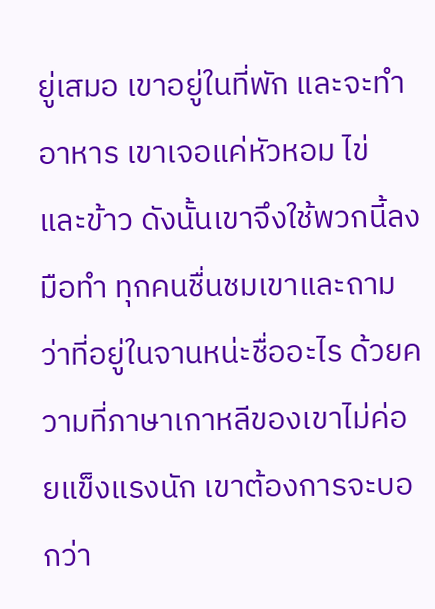ยู่เสมอ เขาอยู่ในที่พัก และจะทำอาหาร เขาเจอแค่หัวหอม ไข่ และข้าว ดังนั้นเขาจึงใช้พวกนี้ลงมือทำ ทุกคนชื่นชมเขาและถามว่าที่อยู่ในจานหน่ะชื่ออะไร ด้วยความที่ภาษาเกาหลีของเขาไม่ค่อยแข็งแรงนัก เขาต้องการจะบอกว่า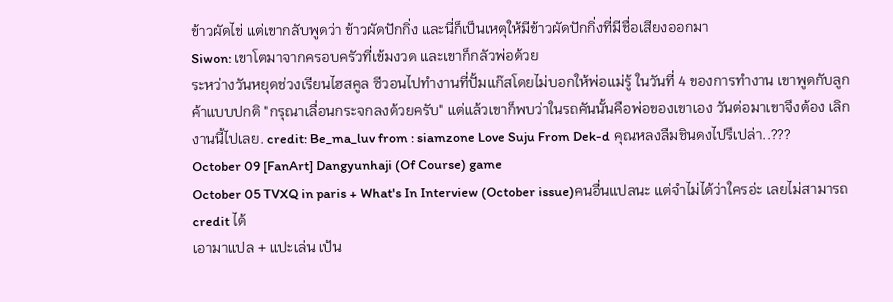ข้าวผัดไข่ แต่เขากลับพูดว่า ข้าวผัดปักกิ่ง และนี่ก็เป็นเหตุให้มีข้าวผัดปักกิ่งที่มีชื่อเสียงออกมา
Siwon: เขาโตมาจากครอบครัวที่เข้มงวด และเขาก็กลัวพ่อด้วย
ระหว่างวันหยุดช่วงเรียนไฮสคูล ซีวอนไปทำงานที่ปั้มแก๊สโดยไม่บอกให้พ่อแม่รู้ ในวันที่ 4 ของการทำงาน เขาพูดกับลูกค้าแบบปกติ "กรุณาเลื่อนกระจกลงด้วยครับ" แต่แล้วเขาก็พบว่าในรถคันนั้นคือพ่อของเขาเอง วันต่อมาเขาจึงต้อง เลิกงานนี้ไปเลย. credit: Be_ma_luv from : siamzone Love Suju From Dek-d คุณหลงลืมชินดงไปรึเปล่า..???
October 09 [FanArt] Dangyunhaji (Of Course) game
October 05 TVXQ in paris + What's In Interview (October issue)คนอื่นแปลนะ แต่จำไม่ได้ว่าใครอ่ะ เลยไม่สามารถ credit ได้
เอามาแปล + แปะเล่น เป้น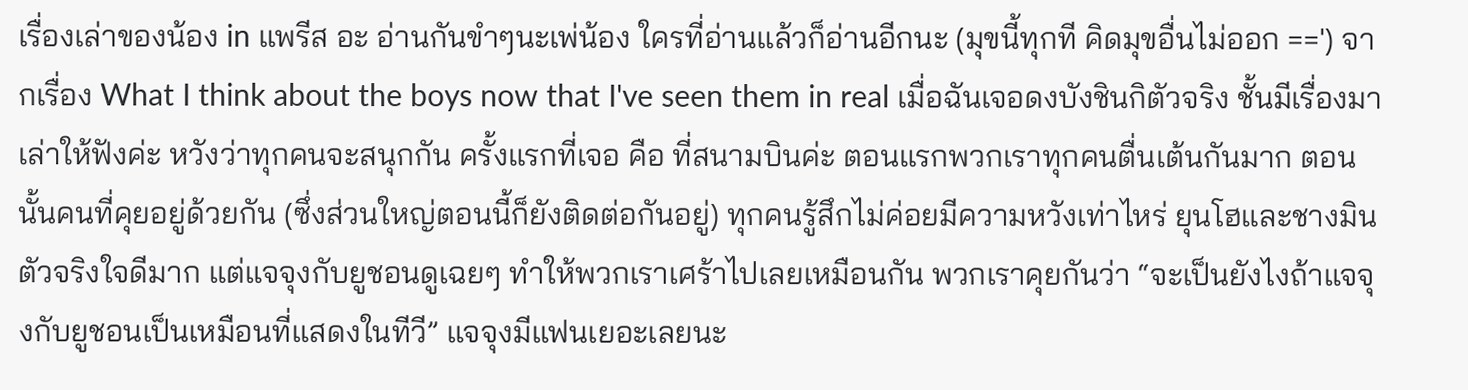เรื่องเล่าของน้อง in แพรีส อะ อ่านกันขำๆนะเพ่น้อง ใครที่อ่านแล้วก็อ่านอีกนะ (มุขนี้ทุกที คิดมุขอื่นไม่ออก ==') จากเรื่อง What I think about the boys now that I've seen them in real เมื่อฉันเจอดงบังชินกิตัวจริง ชั้นมีเรื่องมาเล่าให้ฟังค่ะ หวังว่าทุกคนจะสนุกกัน ครั้งแรกที่เจอ คือ ที่สนามบินค่ะ ตอนแรกพวกเราทุกคนตื่นเต้นกันมาก ตอนนั้นคนที่คุยอยู่ด้วยกัน (ซึ่งส่วนใหญ่ตอนนี้ก็ยังติดต่อกันอยู่) ทุกคนรู้สึกไม่ค่อยมีความหวังเท่าไหร่ ยุนโฮและชางมินตัวจริงใจดีมาก แต่แจจุงกับยูชอนดูเฉยๆ ทำให้พวกเราเศร้าไปเลยเหมือนกัน พวกเราคุยกันว่า “จะเป็นยังไงถ้าแจจุงกับยูชอนเป็นเหมือนที่แสดงในทีวี” แจจุงมีแฟนเยอะเลยนะ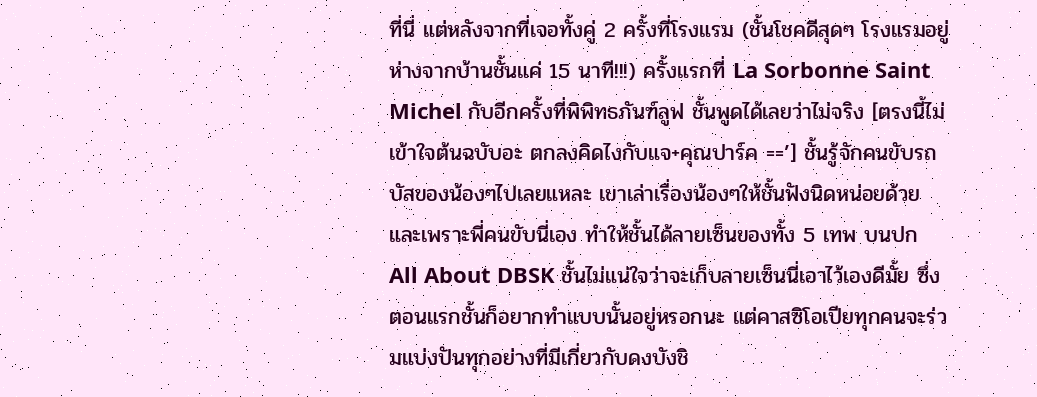ที่นี่ แต่หลังจากที่เจอทั้งคู่ 2 ครั้งที่โรงแรม (ชั้นโชคดีสุดๆ โรงแรมอยู่ห่างจากบ้านชั้นแค่ 15 นาที!!!) ครั้งแรกที่ La Sorbonne Saint Michel กับอีกครั้งที่พิพิทธภันฑ์ลูฟ ชั้นพูดได้เลยว่าไม่จริง [ตรงนี้ไม่เข้าใจต้นฉบับอะ ตกลงคิดไงกับแจ+คุณปาร์ค ==’] ชั้นรู้จักคนขับรถบัสของน้องๆไปเลยแหละ เขาเล่าเรื่องน้องๆให้ชั้นฟังนิดหน่อยด้วย และเพราะพี่คนขับนี่เอง ทำให้ชั้นได้ลายเซ็นของทั้ง 5 เทพ บนปก All About DBSK ชั้นไม่แน่ใจว่าจะเก็บลายเซ็นนี่เอาไว้เองดีมั้ย ซึ่งตอนแรกชั้นก็อยากทำแบบนั้นอยู่หรอกนะ แต่คาสซิโอเปียทุกคนจะร่วมแบ่งปันทุกอย่างที่มีเกี่ยวกับดงบังชิ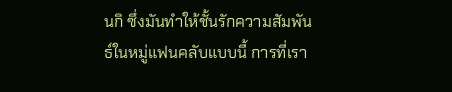นกิ ซึ่งมันทำให้ชั้นรักความสัมพันธ์ในหมู่แฟนคลับแบบนี้ การที่เรา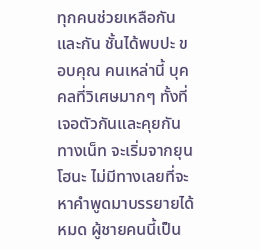ทุกคนช่วยเหลือกันและกัน ชั้นได้พบปะ ขอบคุณ คนเหล่านี้ บุคคลที่วิเศษมากๆ ทั้งที่เจอตัวกันและคุยกันทางเน็ท จะเริ่มจากยุนโฮนะ ไม่มีทางเลยที่จะหาคำพูดมาบรรยายได้หมด ผู้ชายคนนี้เป็น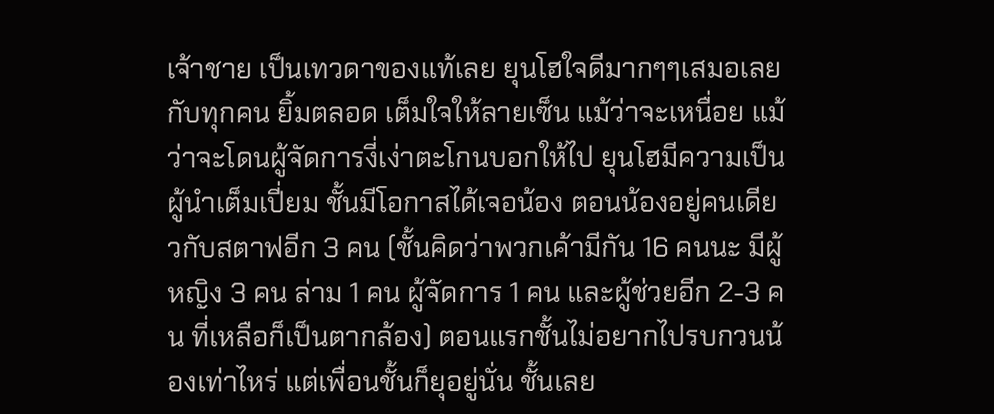เจ้าชาย เป็นเทวดาของแท้เลย ยุนโฮใจดีมากๆๆเสมอเลยกับทุกคน ยิ้มตลอด เต็มใจให้ลายเซ็น แม้ว่าจะเหนื่อย แม้ว่าจะโดนผู้จัดการงี่เง่าตะโกนบอกให้ไป ยุนโฮมีความเป็นผู้นำเต็มเปี่ยม ชั้นมีโอกาสได้เจอน้อง ตอนน้องอยู่คนเดียวกับสตาฟอีก 3 คน (ชั้นคิดว่าพวกเค้ามีกัน 16 คนนะ มีผู้หญิง 3 คน ล่าม 1 คน ผู้จัดการ 1 คน และผู้ช่วยอีก 2-3 คน ที่เหลือก็เป็นตากล้อง) ตอนแรกชั้นไม่อยากไปรบกวนน้องเท่าไหร่ แต่เพื่อนชั้นก็ยุอยู่นั่น ชั้นเลย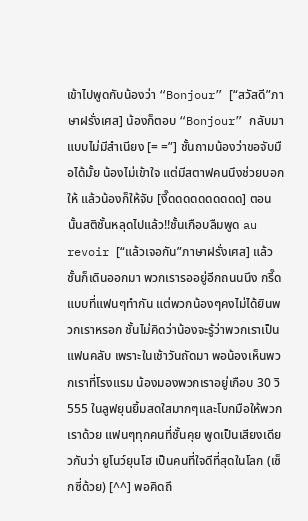เข้าไปพูดกับน้องว่า “Bonjour” [“สวัสดี”ภาษาฝรั่งเศส] น้องก็ตอบ “Bonjour” กลับมาแบบไม่มีสำเนียง [= =”] ชั้นถามน้องว่าขอจับมือได้มั้ย น้องไม่เข้าใจ แต่มีสตาฟคนนึงช่วยบอกให้ แล้วน้องก็ให้จับ [งี๊ดดดดดดดดดด] ตอนนั้นสติชั้นหลุดไปแล้ว!!ชั้นเกือบลืมพูด au revoir [“แล้วเจอกัน”ภาษาฝรั่งเศส] แล้วชั้นก็เดินออกมา พวกเรารออยู่อีกถนนนึง กรี๊ดแบบที่แฟนๆทำกัน แต่พวกน้องๆคงไม่ได้ยินพวกเราหรอก ชั้นไม่คิดว่าน้องจะรู้ว่าพวกเราเป็นแฟนคลับ เพราะในเช้าวันถัดมา พอน้องเห็นพวกเราที่โรงแรม น้องมองพวกเราอยู่เกือบ 30 วิ 555 ในลูฟยุนยิ้มสดใสมากๆและโบกมือให้พวกเราด้วย แฟนๆทุกคนที่ชั้นคุย พูดเป็นเสียงเดียวกันว่า ยูโนว์ยุนโฮ เป็นคนที่ใจดีที่สุดในโลก (เซ็กซี่ด้วย) [^^] พอคิดถึ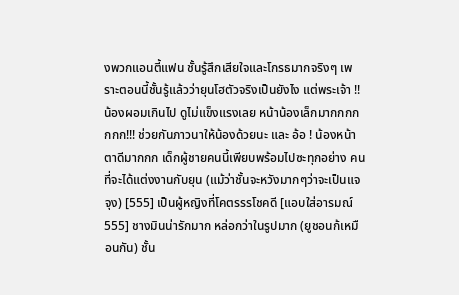งพวกแอนตี้แฟน ชั้นรู้สึกเสียใจและโกรธมากจริงๆ เพราะตอนนี้ชั้นรู้แล้วว่ายุนโฮตัวจริงเป็นยังไง แต่พระเจ้า !! น้องผอมเกินไป ดูไม่แข็งแรงเลย หน้าน้องเล็กมากกกกกกก!!! ช่วยกันภาวนาให้น้องด้วยนะ และ อ้อ ! น้องหน้าตาดีมากกก เด็กผู้ชายคนนี้เพียบพร้อมไปซะทุกอย่าง คนที่จะได้แต่งงานกับยุน (แม้ว่าชั้นจะหวังมากๆว่าจะเป็นแจจุง) [555] เป็นผู้หญิงที่โคตรรรโชคดี [แอบใส่อารมณ์ 555] ชางมินน่ารักมาก หล่อกว่าในรูปมาก (ยูชอนก้เหมือนกัน) ชั้น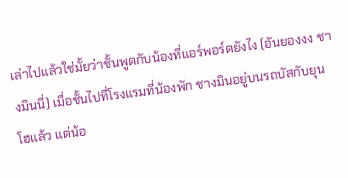เล่าไปแล้วใช่มั้ยว่าชั้นพูดกับน้องที่แอร์พอร์ตยังไง (อันยองงง ชางมินนี่) เมื่อชั้นไปที่โรงแรมที่น้องพัก ชางมินอยู่บนรถบัสกับยุนโฮแล้ว แต่น้อ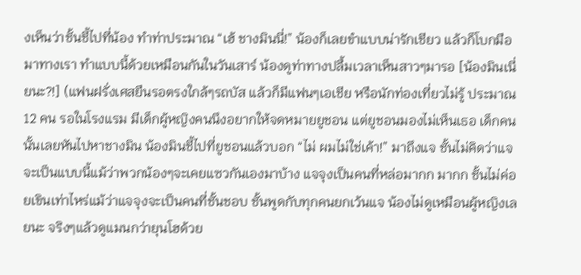งเห็นว่าชั้นชี้ไปที่น้อง ทำท่าประมาณ “เฮ้ ชางมินนี่!” น้องก็เลยขำแบบน่ารักเชียว แล้วก็โบกมือมาทางเรา ทำแบบนี้ด้วยเหมือนกันในวันเสาร์ น้องดูท่าทางปลื้มเวลาเห็นสาวๆมารอ [น้องมินเนี่ยนะ?!] (แฟนฝรั่งเศสยืนรอตรงใกล้ๆรถบัส แล้วก็มีแฟนๆเอเชีย หรือนักท่องเที่ยวไม่รู้ ประมาณ 12 คน รอในโรงแรม มีเด็กผู้หญิงคนนึงอยากให้จดหมายยูชอน แต่ยูชอนมองไม่เห็นเธอ เด็กคนนั้นเลยหันไปหาชางมิน น้องมินชี้ไปที่ยูชอนแล้วบอก “ไม่ ผมไม่ใช่เค้า!” มาถึงแจ ชั้นไม่คิดว่าแจจะเป็นแบบนี้แม้ว่าพวกน้องๆจะเคยแซวกันเองมาบ้าง แจจุงเป็นคนที่หล่อมากก มากก ชั้นไม่ค่อยเขินเท่าไหร่แม้ว่าแจจุงจะเป็นคนที่ชั้นชอบ ชั้นพูดกับทุกคนยกเว้นแจ น้องไม่ดูเหมือนผู้หญิงเลยนะ จริงๆแล้วดูแมนกว่ายุนโฮด้วย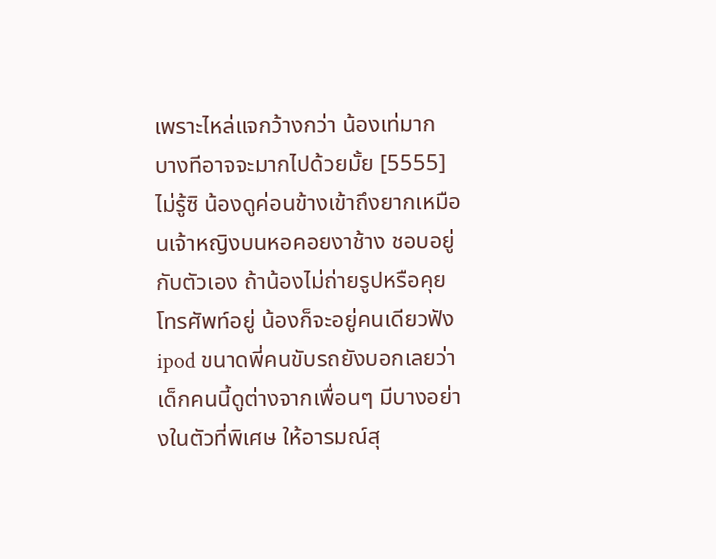เพราะไหล่แจกว้างกว่า น้องเท่มาก บางทีอาจจะมากไปด้วยมั้ย [5555] ไม่รู้ซิ น้องดูค่อนข้างเข้าถึงยากเหมือนเจ้าหญิงบนหอคอยงาช้าง ชอบอยู่กับตัวเอง ถ้าน้องไม่ถ่ายรูปหรือคุยโทรศัพท์อยู่ น้องก็จะอยู่คนเดียวฟัง ipod ขนาดพี่คนขับรถยังบอกเลยว่าเด็กคนนี้ดูต่างจากเพื่อนๆ มีบางอย่างในตัวที่พิเศษ ให้อารมณ์สุ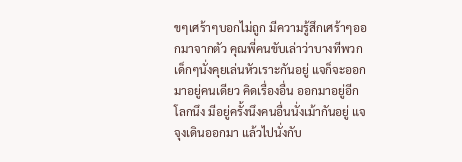ขๆเศร้าๆบอกไม่ถูก มีความรู้สึกเศร้าๆออกมาจากตัว คุณพี่คนขับเล่าว่าบางทีพวกเด็กๆนั่งคุยเล่นหัวเราะกันอยู่ แจก็จะออกมาอยู่คนเดียว คิดเรื่องอื่น ออกมาอยู่อีกโลกนึง มีอยู่ครั้งนึงคนอื่นนั่งเม้ากันอยู่ แจจุงเดินออกมา แล้วไปนั่งกับ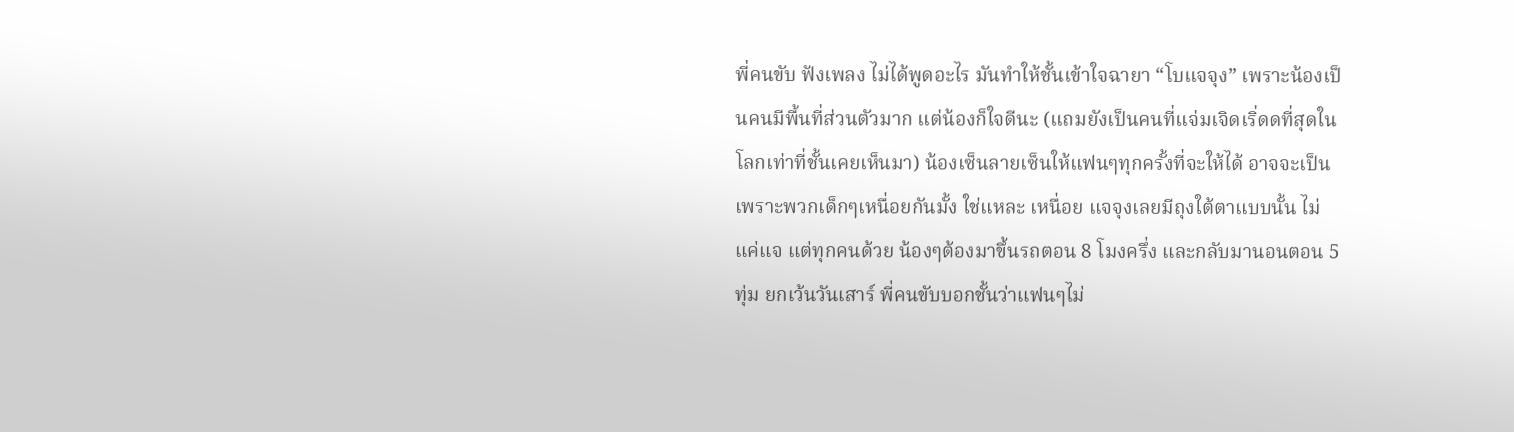พี่คนขับ ฟังเพลง ไม่ได้พูดอะไร มันทำให้ชั้นเข้าใจฉายา “โบแจจุง” เพราะน้องเป็นคนมีพื้นที่ส่วนตัวมาก แต่น้องก็ใจดีนะ (แถมยังเป็นคนที่แจ่มเจิดเริ่ดดที่สุดในโลกเท่าที่ชั้นเคยเห็นมา) น้องเซ็นลายเซ็นให้แฟนๆทุกครั้งที่จะให้ได้ อาจจะเป็นเพราะพวกเด็กๆเหนื่อยกันมั้ง ใช่แหละ เหนื่อย แจจุงเลยมีถุงใต้ตาแบบนั้น ไม่แค่แจ แต่ทุกคนด้วย น้องๆต้องมาขึ้นรถตอน 8 โมงครึ่ง และกลับมานอนตอน 5 ทุ่ม ยกเว้นวันเสาร์ พี่คนขับบอกชั้นว่าแฟนๆไม่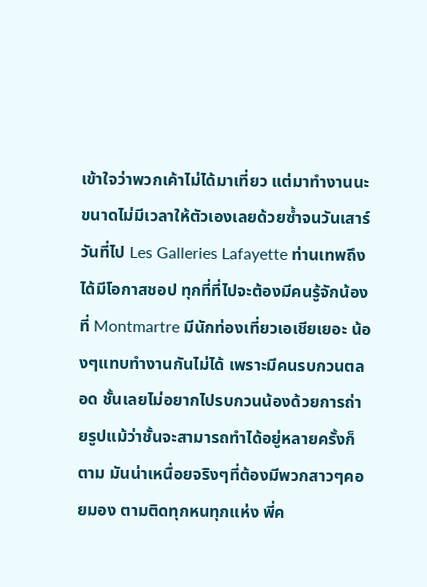เข้าใจว่าพวกเค้าไม่ได้มาเที่ยว แต่มาทำงานนะ ขนาดไม่มีเวลาให้ตัวเองเลยด้วยซ้ำจนวันเสาร์ วันที่ไป Les Galleries Lafayette ท่านเทพถึงได้มีโอกาสชอป ทุกที่ที่ไปจะต้องมีคนรู้จักน้อง ที่ Montmartre มีนักท่องเที่ยวเอเชียเยอะ น้องๆแทบทำงานกันไม่ได้ เพราะมีคนรบกวนตลอด ชั้นเลยไม่อยากไปรบกวนน้องด้วยการถ่ายรูปแม้ว่าชั้นจะสามารถทำได้อยู่หลายครั้งก็ตาม มันน่าเหนื่อยจริงๆที่ต้องมีพวกสาวๆคอยมอง ตามติดทุกหนทุกแห่ง พี่ค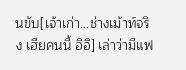นขับ[เจ้าเก่า...ช่างเม้าท์จริง เฮียคนนี้ อิอิ] เล่าว่ามีแฟ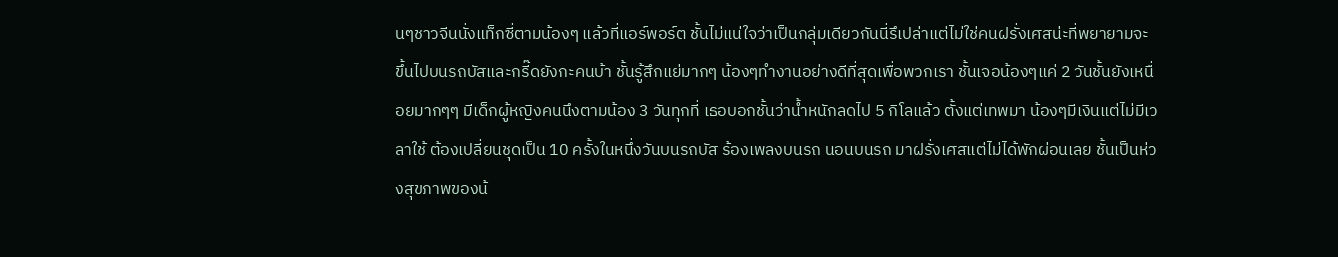นๆชาวจีนนั่งแท็กซี่ตามน้องๆ แล้วที่แอร์พอร์ต ชั้นไม่แน่ใจว่าเป็นกลุ่มเดียวกันนี่รึเปล่าแต่ไม่ใช่คนฝรั่งเศสน่ะที่พยายามจะขึ้นไปบนรถบัสและกรี๊ดยังกะคนบ้า ชั้นรู้สึกแย่มากๆ น้องๆทำงานอย่างดีที่สุดเพื่อพวกเรา ชั้นเจอน้องๆแค่ 2 วันชั้นยังเหนื่อยมากๆๆ มีเด็กผู้หญิงคนนึงตามน้อง 3 วันทุกที่ เธอบอกชั้นว่าน้ำหนักลดไป 5 กิโลแล้ว ตั้งแต่เทพมา น้องๆมีเงินแต่ไม่มีเวลาใช้ ต้องเปลี่ยนชุดเป็น 10 ครั้งในหนึ่งวันบนรถบัส ร้องเพลงบนรถ นอนบนรถ มาฝรั่งเศสแต่ไม่ได้พักผ่อนเลย ชั้นเป็นห่วงสุขภาพของน้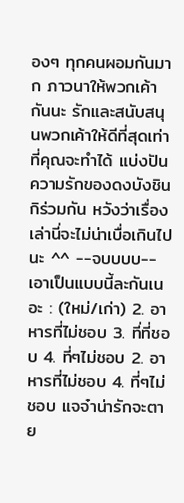องๆ ทุกคนผอมกันมาก ภาวนาให้พวกเค้ากันนะ รักและสนับสนุนพวกเค้าให้ดีที่สุดเท่าที่คุณจะทำได้ แบ่งปันความรักของดงบังชินกิร่วมกัน หวังว่าเรื่องเล่านี่จะไม่น่าเบื่อเกินไปนะ ^^ --จบบบบ-- เอาเป็นแบบนี้ละกันเนอะ : (ใหม่/เก่า) 2. อาหารที่ไม่ชอบ 3. ที่ที่ชอบ 4. ที่ๆไม่ชอบ 2. อาหารที่ไม่ชอบ 4. ที่ๆไม่ชอบ แจจ๋าน่ารักจะตาย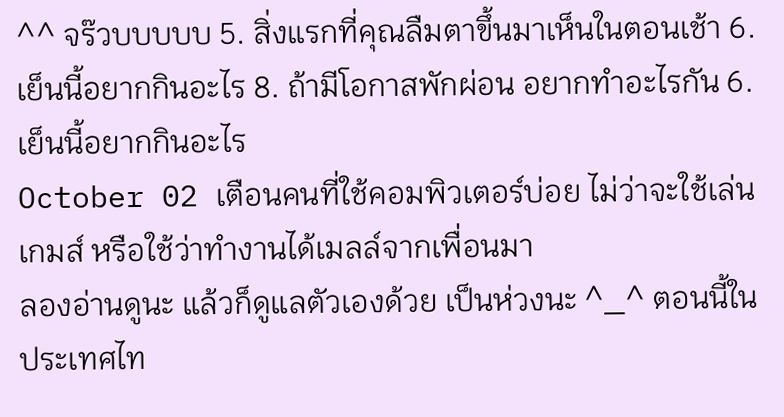^^ จร๊วบบบบบ 5. สิ่งแรกที่คุณลืมตาขึ้นมาเห็นในตอนเช้า 6. เย็นนี้อยากกินอะไร 8. ถ้ามีโอกาสพักผ่อน อยากทำอะไรกัน 6. เย็นนี้อยากกินอะไร
October 02 เตือนคนที่ใช้คอมพิวเตอร์บ่อย ไม่ว่าจะใช้เล่นเกมส์ หรือใช้ว่าทำงานได้เมลล์จากเพื่อนมา
ลองอ่านดูนะ แล้วก็ดูแลตัวเองด้วย เป็นห่วงนะ ^_^ ตอนนี้ในประเทศไท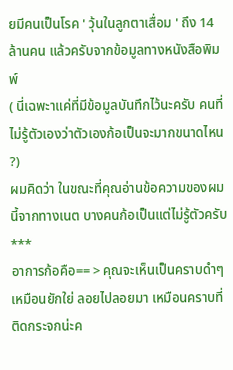ยมีคนเป็นโรค ' วุ้นในลูกตาเสื่อม ' ถึง 14 ล้านคน แล้วครับจากข้อมูลทางหนังสือพิมพ์
( นี่เฉพะาแค่ที่มีข้อมูลบันทึกไว้นะครับ คนที่ไม่รู้ตัวเองว่าตัวเองก้อเป็นจะมากขนาดไหน ?)
ผมคิดว่า ในขณะที่คุณอ่านข้อความของผมนี้จากทางเนต บางคนก้อเป็นแต่ไม่รู้ตัวครับ
***
อาการก้อคือ== > คุณจะเห็นเป็นคราบดำๆ เหมือนยักใย่ ลอยไปลอยมา เหมือนคราบที่ติดกระจกน่ะค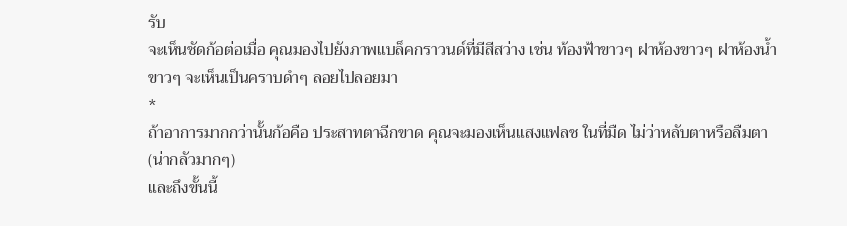รับ
จะเห็นชัดก้อต่อเมื่อ คุณมองไปยังภาพแบล็คกราวนด์ที่มีสีสว่าง เช่น ท้องฟ้าขาวๆ ฝาห้องขาวๆ ฝาห้องน้ำขาวๆ จะเห็นเป็นคราบดำๆ ลอยไปลอยมา
*
ถ้าอาการมากกว่านั้นก้อคือ ประสาทตาฉีกขาด คุณจะมองเห็นแสงแฟลช ในที่มืด ไม่ว่าหลับตาหรือลืมตา (น่ากลัวมากๆ)
และถึงขั้นนี้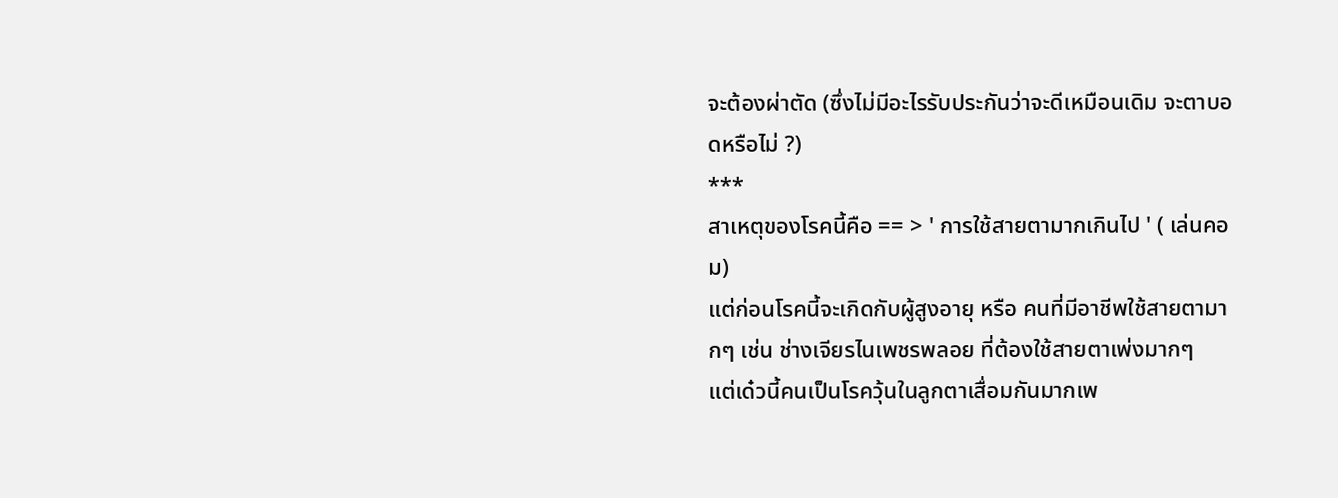จะต้องผ่าตัด (ซึ่งไม่มีอะไรรับประกันว่าจะดีเหมือนเดิม จะตาบอดหรือไม่ ?)
***
สาเหตุของโรคนี้คือ == > ' การใช้สายตามากเกินไป ' ( เล่นคอม)
แต่ก่อนโรคนี้จะเกิดกับผู้สูงอายุ หรือ คนที่มีอาชีพใช้สายตามากๆ เช่น ช่างเจียรไนเพชรพลอย ที่ต้องใช้สายตาเพ่งมากๆ
แต่เด๋วนี้คนเป็นโรควุ้นในลูกตาเสื่อมกันมากเพ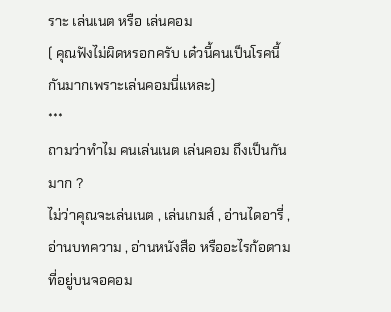ราะ เล่นเนต หรือ เล่นคอม
( คุณฟังไม่ผิดหรอกครับ เด๋วนี้คนเป็นโรคนี้กันมากเพราะเล่นคอมนี่แหละ)
***
ถามว่าทำไม คนเล่นเนต เล่นคอม ถึงเป็นกันมาก ?
ไม่ว่าคุณจะเล่นเนต , เล่นเกมส์ , อ่านไดอารี่ , อ่านบทความ , อ่านหนังสือ หรืออะไรก้อตาม ที่อยู่บนจอคอม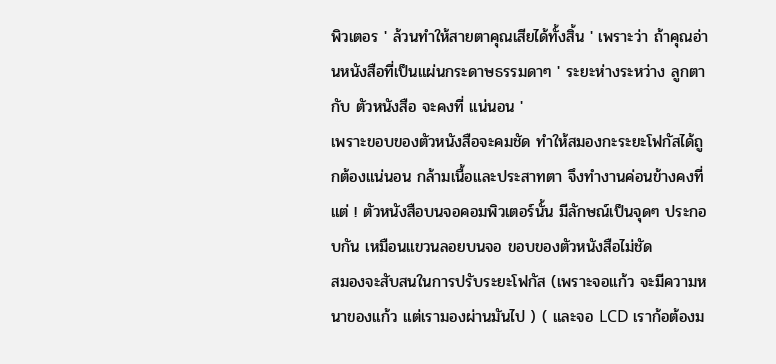พิวเตอร ' ล้วนทำให้สายตาคุณเสียได้ทั้งสิ้น ' เพราะว่า ถ้าคุณอ่านหนังสือที่เป็นแผ่นกระดาษธรรมดาๆ ' ระยะห่างระหว่าง ลูกตา กับ ตัวหนังสือ จะคงที่ แน่นอน '
เพราะขอบของตัวหนังสือจะคมชัด ทำให้สมองกะระยะโฟกัสได้ถูกต้องแน่นอน กล้ามเนื้อและประสาทตา จึงทำงานค่อนข้างคงที่ แต่ ! ตัวหนังสือบนจอคอมพิวเตอร์นั้น มีลักษณ์เป็นจุดๆ ประกอบกัน เหมือนแขวนลอยบนจอ ขอบของตัวหนังสือไม่ชัด
สมองจะสับสนในการปรับระยะโฟกัส (เพราะจอแก้ว จะมีความหนาของแก้ว แต่เรามองผ่านมันไป ) ( และจอ LCD เราก้อต้องม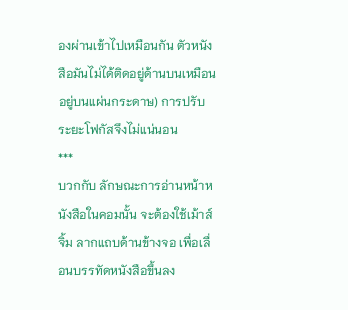องผ่านเข้าไปเหมือนกัน ตัวหนังสือมันไม่ได้ติดอยู่ด้านบนเหมือนอยู่บนแผ่นกระดาษ) การปรับระยะโฟกัสจึงไม่แน่นอน
***
บวกกับ ลักษณะการอ่านหน้าหนังสือในคอมนั้น จะต้องใช้เม้าส์จิ้ม ลากแถบด้านข้างจอ เพื่อเลื่อนบรรทัดหนังสือขึ้นลง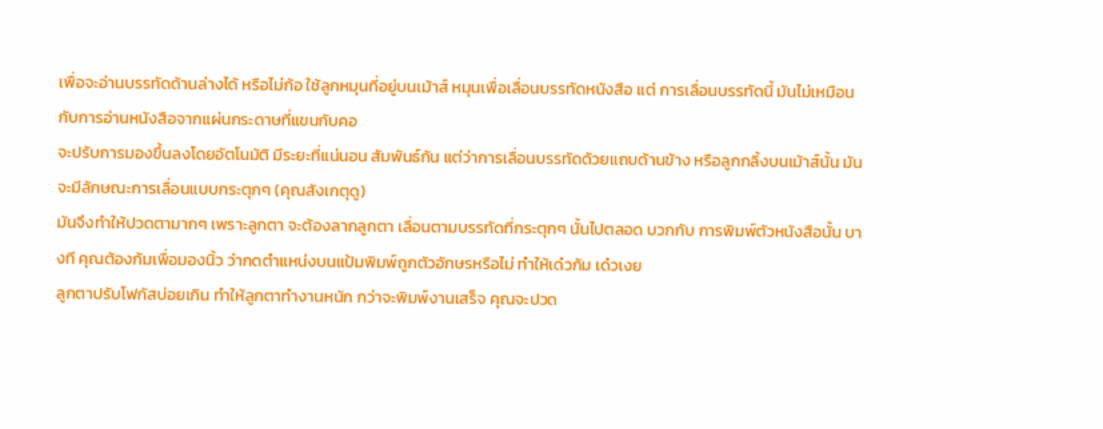เพื่อจะอ่านบรรทัดด้านล่างได้ หรือไม่ก้อ ใช้ลูกหมุนที่อยู่บนเม้าส์ หมุนเพื่อเลื่อนบรรทัดหนังสือ แต่ การเลื่อนบรรทัดนี้ มันไม่เหมือนกับการอ่านหนังสือจากแผ่นกระดาษที่แขนกับคอ
จะปรับการมองขึ้นลงโดยอัตโนมัติ มีระยะที่แน่นอน สัมพันธ์กัน แต่ว่าการเลื่อนบรรทัดด้วยแถบด้านข้าง หรือลูกกลิ้งบนเม้าส์นั้น มันจะมีลักษณะการเลื่อนแบบกระตุกๆ (คุณสังเกตุดู)
มันจึงทำให้ปวดตามากๆ เพราะลูกตา จะต้องลากลูกตา เลื่อนตามบรรทัดที่กระตุกๆ นั้นไปตลอด บวกกับ การพิมพ์ตัวหนังสือนั้น บางที คุณต้องก้มเพื่อมองนิ้ว ว่ากดตำแหน่งบนแป้มพิมพ์ถูกตัวอักษรหรือไม่ ทำให้เด๋วก้ม เด๋วเงย
ลูกตาปรับโฟกัสบ่อยเกิน ทำให้ลูกตาทำงานหนัก กว่าจะพิมพ์งานเสร็จ คุณจะปวด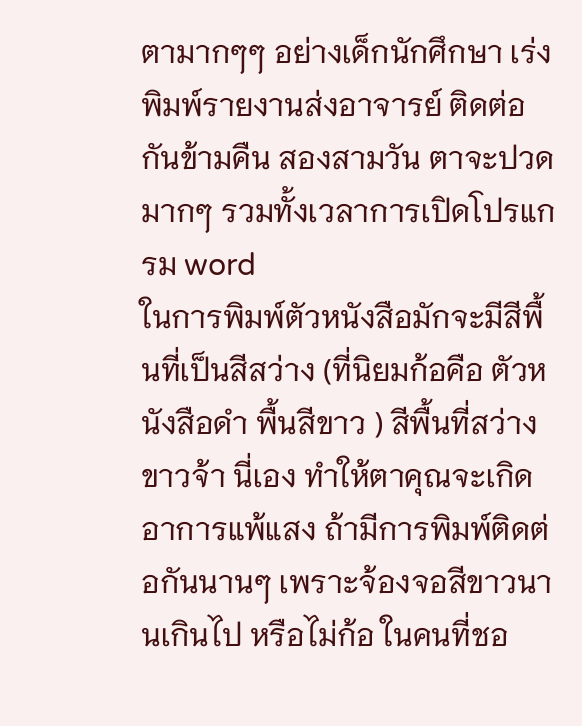ตามากๆๆ อย่างเด็กนักศึกษา เร่งพิมพ์รายงานส่งอาจารย์ ติดต่อกันข้ามคืน สองสามวัน ตาจะปวดมากๆ รวมทั้งเวลาการเปิดโปรแกรม word
ในการพิมพ์ตัวหนังสือมักจะมีสีพื้นที่เป็นสีสว่าง (ที่นิยมก้อคือ ตัวหนังสือดำ พื้นสีขาว ) สีพื้นที่สว่างขาวจ้า นี่เอง ทำให้ตาคุณจะเกิดอาการแพ้แสง ถ้ามีการพิมพ์ติดต่อกันนานๆ เพราะจ้องจอสีขาวนานเกินไป หรือไม่ก้อ ในคนที่ชอ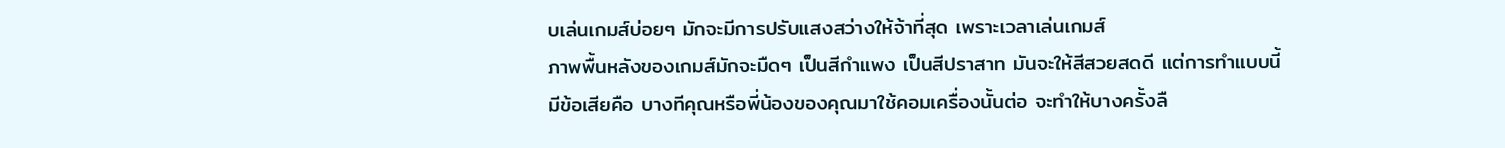บเล่นเกมส์บ่อยๆ มักจะมีการปรับแสงสว่างให้จ้าที่สุด เพราะเวลาเล่นเกมส์
ภาพพื้นหลังของเกมส์มักจะมืดๆ เป็นสีกำแพง เป็นสีปราสาท มันจะให้สีสวยสดดี แต่การทำแบบนี้มีข้อเสียคือ บางทีคุณหรือพี่น้องของคุณมาใช้คอมเครื่องนั้นต่อ จะทำให้บางครั้งลื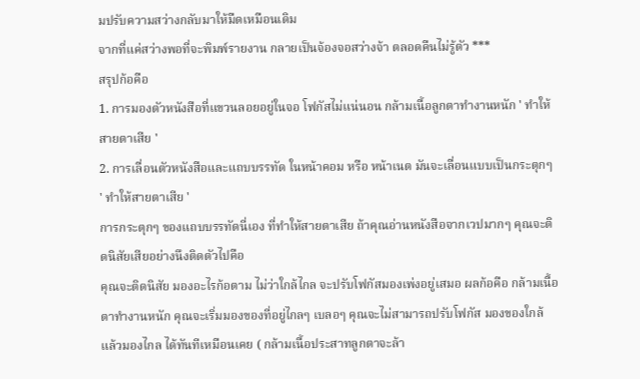มปรับความสว่างกลับมาให้มืดเหมือนเดิม
จากที่แค่สว่างพอที่จะพิมพ์รายงาน กลายเป็นจ้องจอสว่างจ้า ตลอดคืนไม่รู้ตัว ***
สรุปก้อคือ
1. การมองตัวหนังสือที่แขวนลอยอยู่ในจอ โฟกัสไม่แน่นอน กล้ามเนื้อลูกตาทำงานหนัก ' ทำให้สายตาเสีย '
2. การเลื่อนตัวหนังสือและแถบบรรทัด ในหน้าคอม หรือ หน้าเนต มันจะเลื่อนแบบเป็นกระตุกๆ ' ทำให้สายตาเสีย '
การกระตุกๆ ของแถบบรรทัดนี่เอง ที่ทำให้สายตาเสีย ถ้าคุณอ่านหนังสือจากเวปมากๆ คุณจะติดนิสัยเสียอย่างนึงติดตัวไปคือ
คุณจะติดนิสัย มองอะไรก้อตาม ไม่ว่าใกล้ไกล จะปรับโฟกัสมองเพ่งอยู่เสมอ ผลก้อคือ กล้ามเนื้อตาทำงานหนัก คุณจะเริ่มมองของที่อยู่ไกลๆ เบลอๆ คุณจะไม่สามารถปรับโฟกัส มองของใกล้ แล้วมองไกล ได้ทันทีเหมือนเคย ( กล้ามเนื้อประสาทลูกตาจะล้า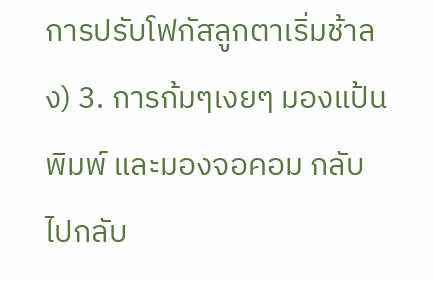การปรับโฟกัสลูกตาเริ่มช้าลง) 3. การก้มๆเงยๆ มองแป้นพิมพ์ และมองจอคอม กลับไปกลับ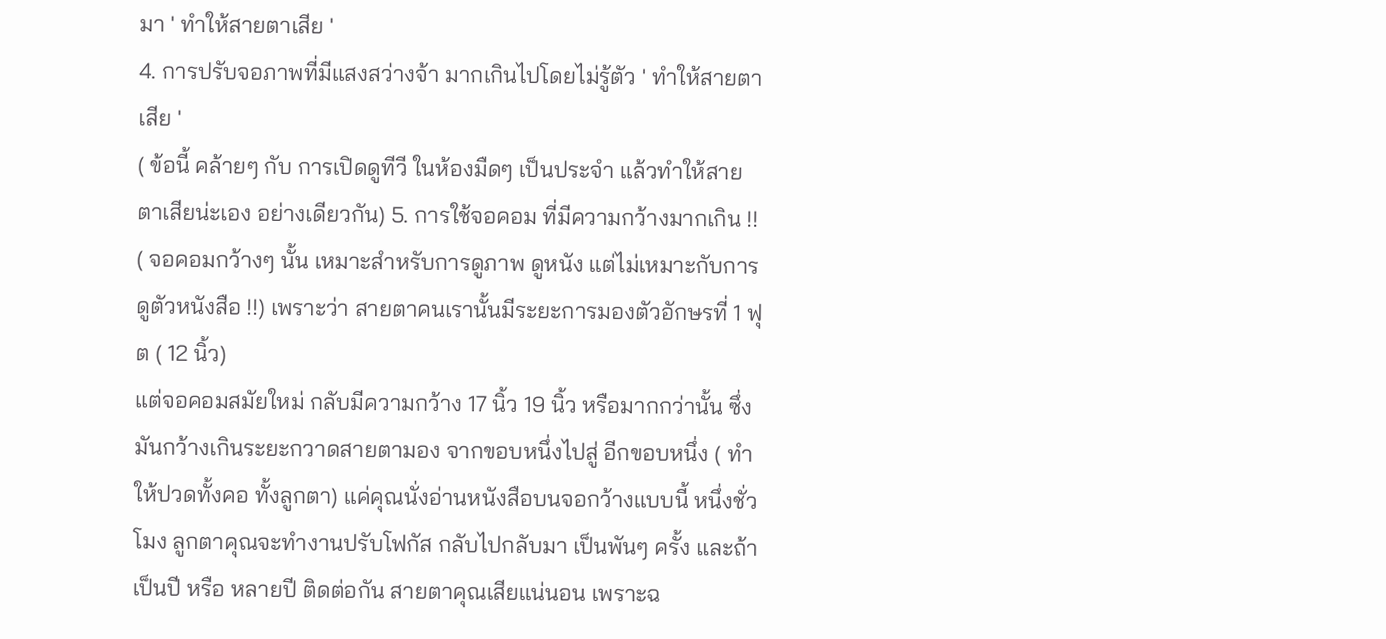มา ' ทำให้สายตาเสีย '
4. การปรับจอภาพที่มีแสงสว่างจ้า มากเกินไปโดยไม่รู้ตัว ' ทำให้สายตาเสีย '
( ข้อนี้ คล้ายๆ กับ การเปิดดูทีวี ในห้องมืดๆ เป็นประจำ แล้วทำให้สายตาเสียน่ะเอง อย่างเดียวกัน) 5. การใช้จอคอม ที่มีความกว้างมากเกิน !!
( จอคอมกว้างๆ นั้น เหมาะสำหรับการดูภาพ ดูหนัง แต่ไม่เหมาะกับการดูตัวหนังสือ !!) เพราะว่า สายตาคนเรานั้นมีระยะการมองตัวอักษรที่ 1 ฟุต ( 12 นิ้ว)
แต่จอคอมสมัยใหม่ กลับมีความกว้าง 17 นิ้ว 19 นิ้ว หรือมากกว่านั้น ซึ่งมันกว้างเกินระยะกวาดสายตามอง จากขอบหนึ่งไปสู่ อีกขอบหนึ่ง ( ทำให้ปวดทั้งคอ ทั้งลูกตา) แค่คุณนั่งอ่านหนังสือบนจอกว้างแบบนี้ หนึ่งชั่วโมง ลูกตาคุณจะทำงานปรับโฟกัส กลับไปกลับมา เป็นพันๆ ครั้ง และถ้าเป็นปี หรือ หลายปี ติดต่อกัน สายตาคุณเสียแน่นอน เพราะฉ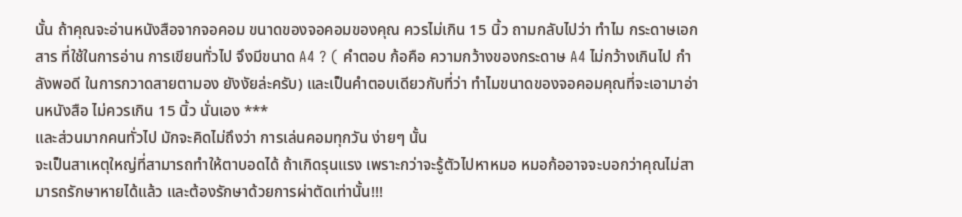นั้น ถ้าคุณจะอ่านหนังสือจากจอคอม ขนาดของจอคอมของคุณ ควรไม่เกิน 15 นิ้ว ถามกลับไปว่า ทำไม กระดาษเอกสาร ที่ใช้ในการอ่าน การเขียนทั่วไป จึงมีขนาด A4 ? ( คำตอบ ก้อคือ ความกว้างของกระดาษ A4 ไม่กว้างเกินไป กำลังพอดี ในการกวาดสายตามอง ยังงัยล่ะครับ) และเป็นคำตอบเดียวกับที่ว่า ทำไมขนาดของจอคอมคุณที่จะเอามาอ่านหนังสือ ไม่ควรเกิน 15 นิ้ว นั่นเอง ***
และส่วนมากคนทั่วไป มักจะคิดไม่ถึงว่า การเล่นคอมทุกวัน ง่ายๆ นั้น
จะเป็นสาเหตุใหญ่ที่สามารถทำให้ตาบอดได้ ถ้าเกิดรุนแรง เพราะกว่าจะรู้ตัวไปหาหมอ หมอก้ออาจจะบอกว่าคุณไม่สามารถรักษาหายได้แล้ว และต้องรักษาด้วยการผ่าตัดเท่านั้น!!!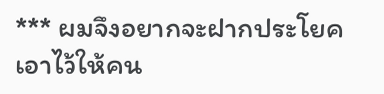*** ผมจึงอยากจะฝากประโยคเอาไว้ให้คน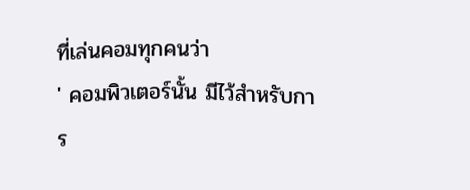ที่เล่นคอมทุกคนว่า
' คอมพิวเตอร์นั้น มีไว้สำหรับการ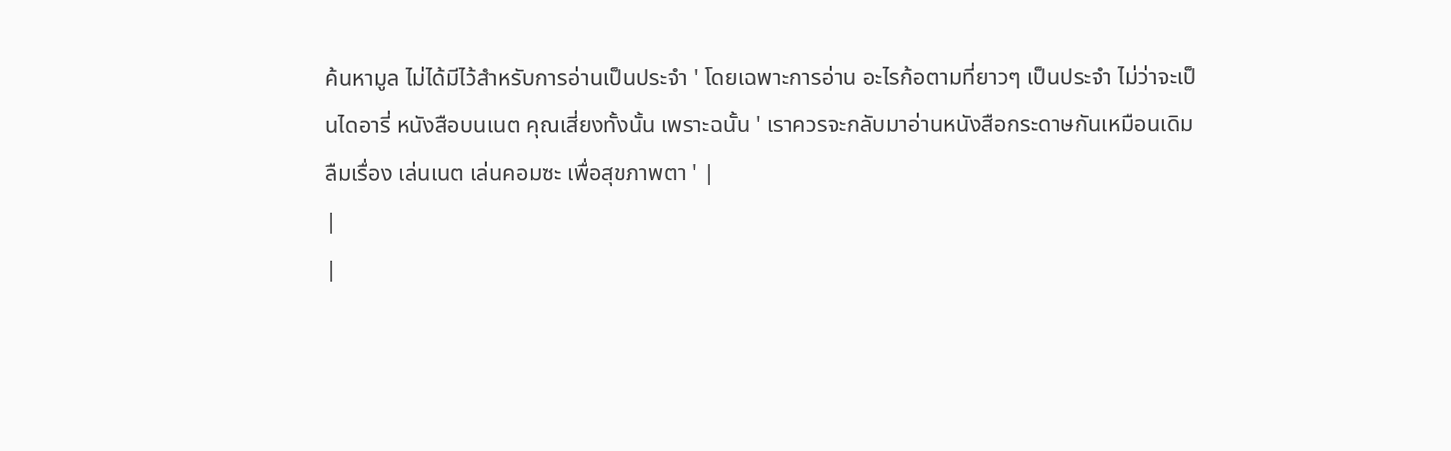ค้นหามูล ไม่ได้มีไว้สำหรับการอ่านเป็นประจำ ' โดยเฉพาะการอ่าน อะไรก้อตามที่ยาวๆ เป็นประจำ ไม่ว่าจะเป็นไดอารี่ หนังสือบนเนต คุณเสี่ยงทั้งนั้น เพราะฉนั้น ' เราควรจะกลับมาอ่านหนังสือกระดาษกันเหมือนเดิม ลืมเรื่อง เล่นเนต เล่นคอมซะ เพื่อสุขภาพตา ' |
|
|